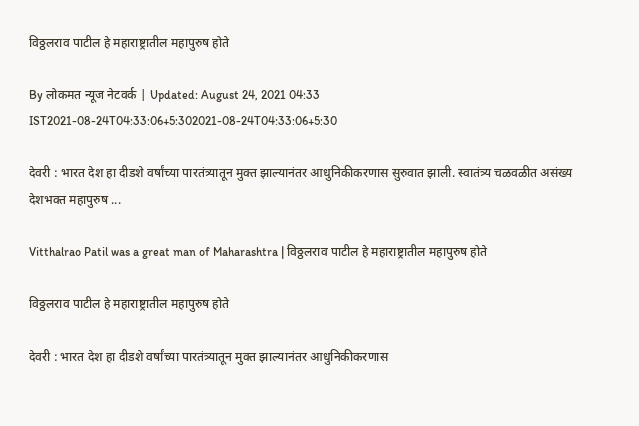विठ्ठलराव पाटील हे महाराष्ट्रातील महापुरुष होते

By लोकमत न्यूज नेटवर्क | Updated: August 24, 2021 04:33 IST2021-08-24T04:33:06+5:302021-08-24T04:33:06+5:30

देवरी : भारत देश हा दीडशे वर्षांच्या पारतंत्र्यातून मुक्त झाल्यानंतर आधुनिकीकरणास सुरुवात झाली. स्वातंत्र्य चळवळीत असंख्य देशभक्त महापुरुष ...

Vitthalrao Patil was a great man of Maharashtra | विठ्ठलराव पाटील हे महाराष्ट्रातील महापुरुष होते

विठ्ठलराव पाटील हे महाराष्ट्रातील महापुरुष होते

देवरी : भारत देश हा दीडशे वर्षांच्या पारतंत्र्यातून मुक्त झाल्यानंतर आधुनिकीकरणास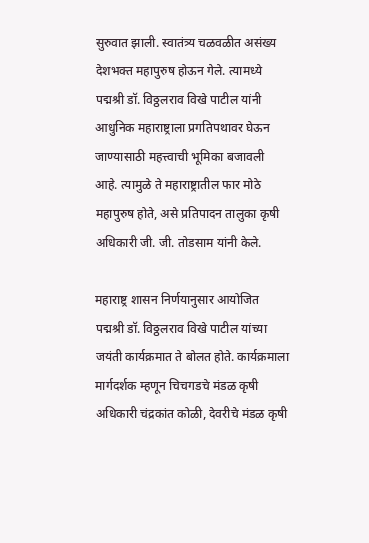सुरुवात झाली. स्वातंत्र्य चळवळीत असंख्य देशभक्त महापुरुष होऊन गेले. त्यामध्ये पद्मश्री डॉ. विठ्ठलराव विखे पाटील यांनी आधुनिक महाराष्ट्राला प्रगतिपथावर घेऊन जाण्यासाठी महत्त्वाची भूमिका बजावली आहे. त्यामुळे ते महाराष्ट्रातील फार मोठे महापुरुष होते, असे प्रतिपादन तालुका कृषी अधिकारी जी. जी. तोडसाम यांनी केले.

महाराष्ट्र शासन निर्णयानुसार आयोजित पद्मश्री डॉ. विठ्ठलराव विखे पाटील यांच्या जयंती कार्यक्रमात ते बोलत होते. कार्यक्रमाला मार्गदर्शक म्हणून चिचगडचे मंडळ कृषी अधिकारी चंद्रकांत कोळी, देवरीचे मंडळ कृषी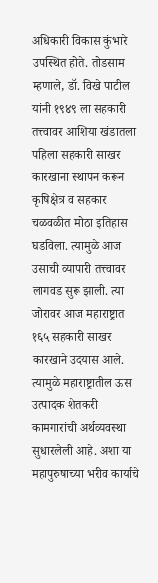अधिकारी विकास कुंभारे उपस्थित होते. तोडसाम म्हणाले, डॉ. विखे पाटील यांनी १९४९ ला सहकारी तत्त्वावर आशिया खंडातला पहिला सहकारी साखर कारखाना स्थापन करून कृषिक्षेत्र व सहकार चळवळीत मोठा इतिहास घडविला. त्यामुळे आज उसाची व्यापारी तत्त्वावर लागवड सुरू झाली. त्या जोरावर आज महाराष्ट्रात १६५ सहकारी साखर कारखाने उदयास आले. त्यामुळे महाराष्ट्रातील ऊस उत्पादक शेतकरी कामगारांची अर्थव्यवस्था सुधारलेली आहे. अशा या महापुरुषाच्या भरीव कार्याचे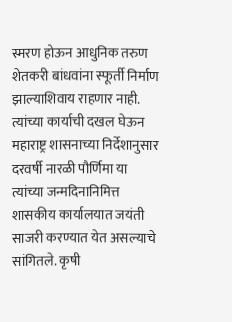स्मरण होऊन आधुनिक तरुण शेतकरी बांधवांना स्फूर्ती निर्माण झाल्याशिवाय राहणार नाही. त्यांच्या कार्याची दखल घेऊन महाराष्ट्र शासनाच्या निर्देशानुसार दरवर्षी नारळी पौर्णिमा या त्यांच्या जन्मदिनानिमित्त शासकीय कार्यालयात जयंती साजरी करण्यात येत असल्याचे सांगितले. कृषी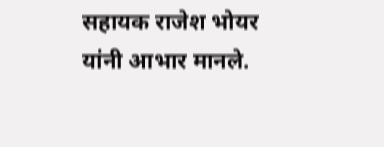सहायक राजेश भोयर यांनी आभार मानले.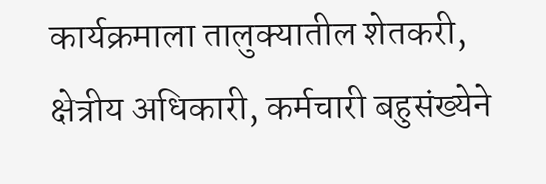कार्यक्रमाला तालुक्यातील शेतकरी, क्षेत्रीय अधिकारी, कर्मचारी बहुसंख्येने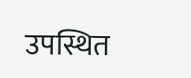उपस्थित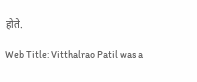होते.

Web Title: Vitthalrao Patil was a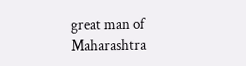great man of Maharashtra